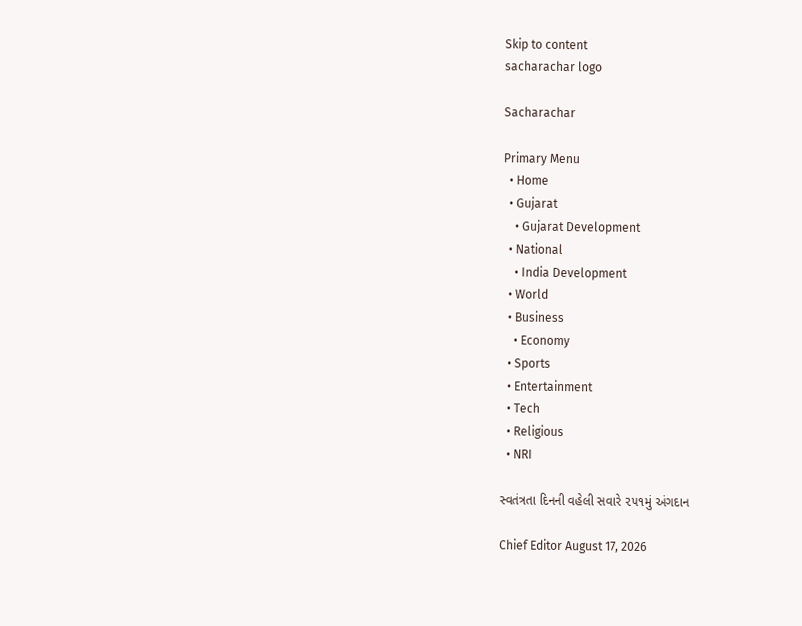Skip to content
sacharachar logo

Sacharachar

Primary Menu
  • Home
  • Gujarat
    • Gujarat Development
  • National
    • India Development
  • World
  • Business
    • Economy
  • Sports
  • Entertainment
  • Tech
  • Religious
  • NRI

સ્વતંત્રતા દિનની વહેલી સવારે ૨૫૧મું અંગદાન

Chief Editor August 17, 2026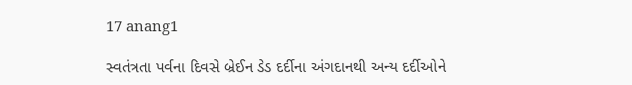17 anang1

સ્વતંત્રતા પર્વના દિવસે બ્રેઈન ડેડ દર્દીના અંગદાનથી અન્ય દર્દીઓને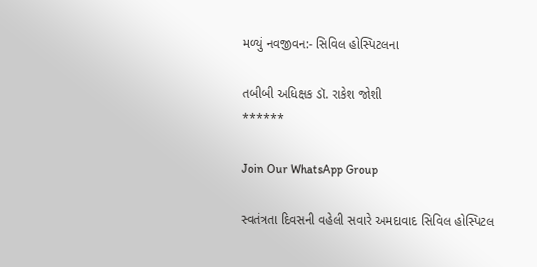મળ્યું નવજીવન:- સિવિલ હોસ્પિટલના

તબીબી અધિક્ષક ડૉ. રાકેશ જોશી
******

Join Our WhatsApp Group

સ્વતંત્રતા દિવસની વહેલી સવારે અમદાવાદ સિવિલ હોસ્પિટલ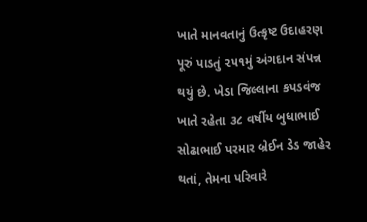ખાતે માનવતાનું ઉત્કૃષ્ટ ઉદાહરણ પૂરું પાડતું ૨૫૧મું અંગદાન સંપન્ન થયું છે. ખેડા જિલ્લાના કપડવંજ ખાતે રહેતા ૩૮ વર્ષીય બુધાભાઈ સોઢાભાઈ પરમાર બ્રેઈન ડેડ જાહેર થતાં, તેમના પરિવારે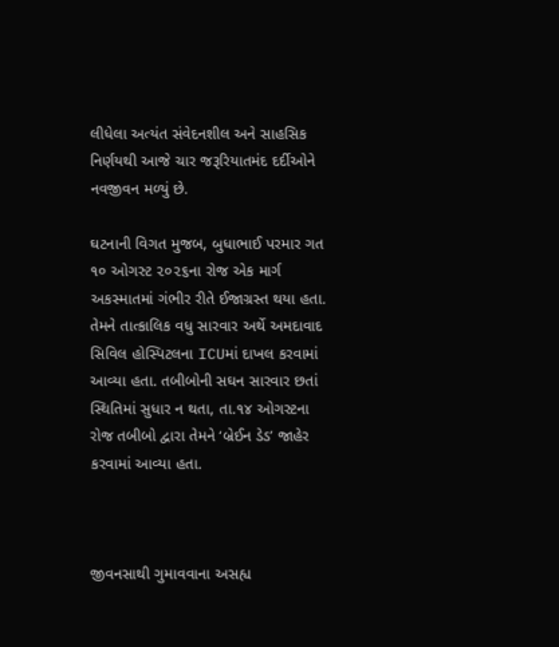લીધેલા અત્યંત સંવેદનશીલ અને સાહસિક નિર્ણયથી આજે ચાર જરૂરિયાતમંદ દર્દીઓને નવજીવન મળ્યું છે.

ઘટનાની વિગત મુજબ, બુધાભાઈ પરમાર ગત ૧૦ ઓગસ્ટ ૨૦૨૬ના રોજ એક માર્ગ અકસ્માતમાં ગંભીર રીતે ઈજાગ્રસ્ત થયા હતા. તેમને તાત્કાલિક વધુ સારવાર અર્થે અમદાવાદ સિવિલ હોસ્પિટલના ICUમાં દાખલ કરવામાં આવ્યા હતા. તબીબોની સઘન સારવાર છતાં સ્થિતિમાં સુધાર ન થતા, તા.૧૪ ઓગસ્ટના રોજ તબીબો દ્વારા તેમને ‘બ્રેઈન ડેડ’ જાહેર કરવામાં આવ્યા હતા.



જીવનસાથી ગુમાવવાના અસહ્ય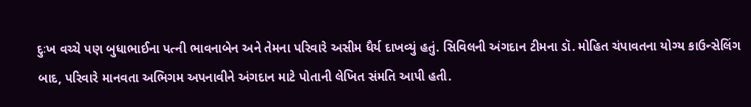દુઃખ વચ્ચે પણ બુધાભાઈના પત્ની ભાવનાબેન અને તેમના પરિવારે અસીમ ધૈર્ય દાખવ્યું હતું. સિવિલની અંગદાન ટીમના ડૉ. મોહિત ચંપાવતના યોગ્ય કાઉન્સેલિંગ બાદ, પરિવારે માનવતા અભિગમ અપનાવીને અંગદાન માટે પોતાની લેખિત સંમતિ આપી હતી.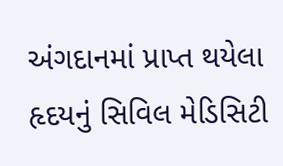અંગદાનમાં પ્રાપ્ત થયેલા હૃદયનું સિવિલ મેડિસિટી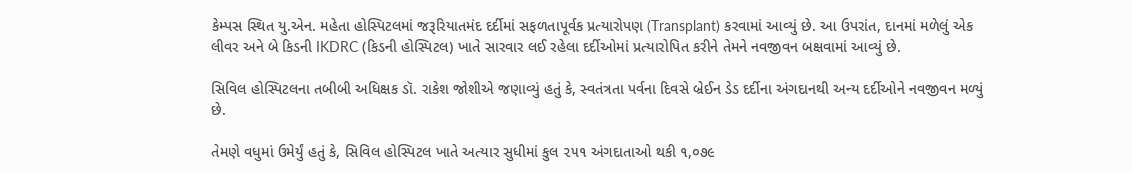કેમ્પસ સ્થિત યુ.એન. મહેતા હોસ્પિટલમાં જરૂરિયાતમંદ દર્દીમાં સફળતાપૂર્વક પ્રત્યારોપણ (Transplant) કરવામાં આવ્યું છે. આ ઉપરાંત, દાનમાં મળેલું એક લીવર અને બે કિડની IKDRC (કિડની હોસ્પિટલ) ખાતે સારવાર લઈ રહેલા દર્દીઓમાં પ્રત્યારોપિત કરીને તેમને નવજીવન બક્ષવામાં આવ્યું છે.

સિવિલ હોસ્પિટલના તબીબી અધિક્ષક ડૉ. રાકેશ જોશીએ જણાવ્યું હતું કે, સ્વતંત્રતા પર્વના દિવસે બ્રેઈન ડેડ દર્દીના અંગદાનથી અન્ય દર્દીઓને નવજીવન મળ્યું છે.

તેમણે વધુમાં ઉમેર્યું હતું કે, સિવિલ હોસ્પિટલ ખાતે અત્યાર સુધીમાં કુલ ૨૫૧ અંગદાતાઓ થકી ૧,૦૭૯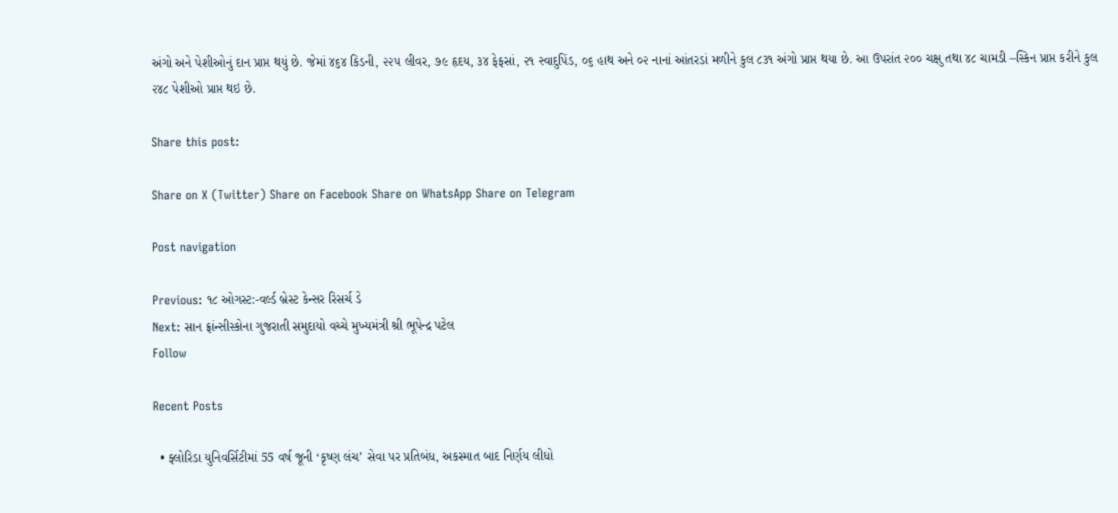અંગો અને પેશીઓનું દાન પ્રાપ્ત થયું છે. જેમાં ૪૬૪ કિડની, ૨૨૫ લીવર, ૭૯ હૃદય, ૩૪ ફેફસાં, ૨૧ સ્વાદુપિંડ, ૦૬ હાથ અને ૦૨ નાનાં આંતરડાં મળીને કુલ ૮૩૧ અંગો પ્રાપ્ત થયા છે. આ ઉપરાંત ૨૦૦ ચક્ષુ તથા ૪૮ ચામડી –સ્કિન પ્રાપ્ત કરીને કુલ ૨૪૮ પેશીઓ પ્રાપ્ત થઇ છે.

Share this post:

Share on X (Twitter) Share on Facebook Share on WhatsApp Share on Telegram

Post navigation

Previous: ૧૮ ઓગસ્ટ:-વર્લ્ડ બ્રેસ્ટ કેન્સર રિસર્ચ ડે
Next: સાન ફ્રાંન્સીસ્કોના ગુજરાતી સમુદાયો વચ્ચે મુખ્યમંત્રી શ્રી ભૂપેન્દ્ર પટેલ
Follow

Recent Posts

  • ફ્લોરિડા યુનિવર્સિટીમાં 55 વર્ષ જૂની ‘કૃષ્ણ લંચ’ સેવા પર પ્રતિબંધ, અકસ્માત બાદ નિર્ણય લીધો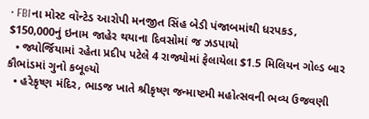• FBIના મોસ્ટ વૉન્ટેડ આરોપી મનજીત સિંહ બેડી પંજાબમાંથી ધરપકડ, $150,000નું ઇનામ જાહેર થયાના દિવસોમાં જ ઝડપાયો
  • જ્યોર્જિયામાં રહેતા પ્રદીપ પટેલે 4 રાજ્યોમાં ફેલાયેલા $1.5 મિલિયન ગોલ્ડ બાર કૌભાંડમાં ગુનો કબૂલ્યો
  • હરેકૃષ્ણ મંદિર, ભાડજ ખાતે શ્રીકૃષ્ણ જન્માષ્ટમી મહોત્સવની ભવ્ય ઉજવણી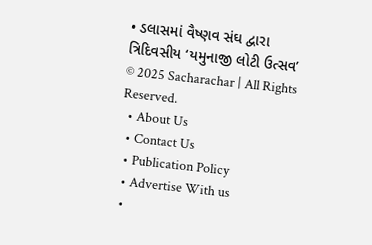• ડલાસમાં વૈષ્ણવ સંઘ દ્વારા ત્રિદિવસીય ‘યમુનાજી લોટી ઉત્સવ’
© 2025 Sacharachar | All Rights Reserved.
  • About Us
  • Contact Us
  • Publication Policy
  • Advertise With us
  •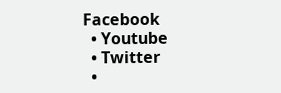Facebook
  • Youtube
  • Twitter
  •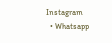Instagram
  • Whatsapp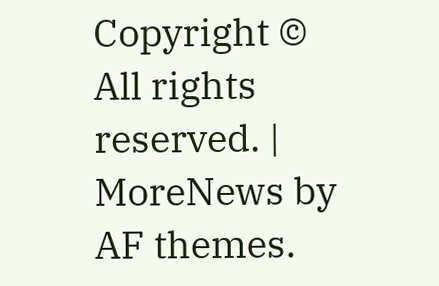Copyright © All rights reserved. | MoreNews by AF themes.